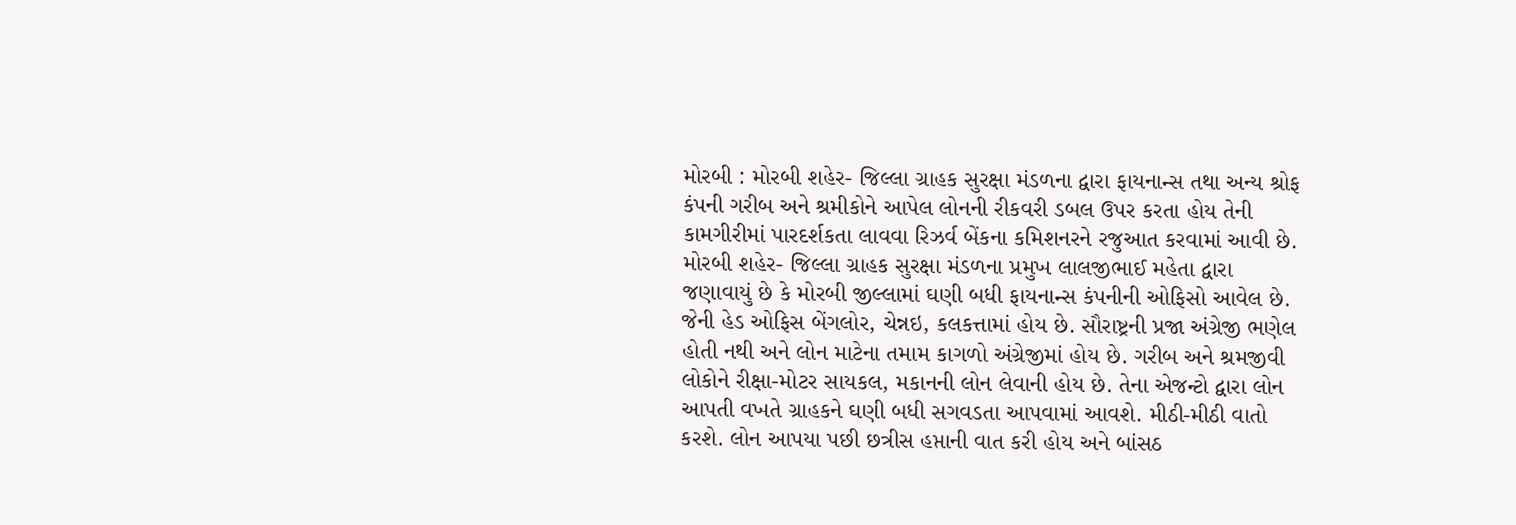મોરબી : મોરબી શહેર- જિલ્લા ગ્રાહક સુરક્ષા મંડળના દ્વારા ફાયનાન્સ તથા અન્ય શ્રોફ કંપની ગરીબ અને શ્રમીકોને આપેલ લોનની રીકવરી ડબલ ઉપર કરતા હોય તેની કામગીરીમાં પારદર્શકતા લાવવા રિઝર્વ બેંકના કમિશનરને રજુઆત કરવામાં આવી છે. મોરબી શહેર- જિલ્લા ગ્રાહક સુરક્ષા મંડળના પ્રમુખ લાલજીભાઈ મહેતા દ્વારા જણાવાયું છે કે મોરબી જીલ્લામાં ઘણી બધી ફાયનાન્સ કંપનીની ઓફિસો આવેલ છે. જેની હેડ ઓફિસ બેંગલોર, ચેન્નઇ, કલકત્તામાં હોય છે. સૌરાષ્ટ્રની પ્રજા અંગ્રેજી ભણેલ હોતી નથી અને લોન માટેના તમામ કાગળો અંગ્રેજીમાં હોય છે. ગરીબ અને શ્રમજીવી લોકોને રીક્ષા-મોટર સાયકલ, મકાનની લોન લેવાની હોય છે. તેના એજન્ટો દ્વારા લોન આપતી વખતે ગ્રાહકને ઘણી બધી સગવડતા આપવામાં આવશે. મીઠી-મીઠી વાતો કરશે. લોન આપયા પછી છત્રીસ હપ્તાની વાત કરી હોય અને બાંસઠ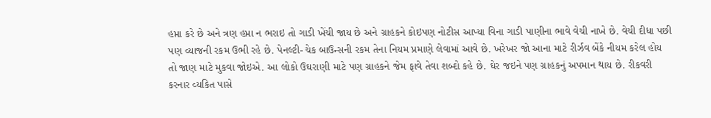હપ્તા કરે છે અને ત્રણ હપ્તા ન ભરાઇ તો ગાડી ખેંચી જાય છે અને ગ્રાહકને કોઇપણ નોટીસ આપ્યા વિના ગાડી પાણીના ભાવે વેચી નાખે છે. વેચી દીધા પછી પણ વ્યાજની રકમ ઉભી રહે છે. પેનલ્ટી-ચેક બાઉન્સની રકમ તેના નિયમ પ્રમાણે લેવામાં આવે છે. ખરેખર જો આના માટે રીર્ઝવ બેંકે નીયમ કરેલ હોય તો જાણ માટે મુકવા જોઇએ. આ લોકો ઉઘરાણી માટે પણ ગ્રાહકને જેમ ફાવે તેવા શબ્દો કહે છે. ઘેર જઇને પણ ગ્રાહકનું અપમાન થાય છે. રીકવરી કરનાર વ્યકિત પાસે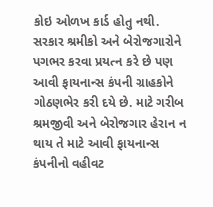કોઇ ઓળખ કાર્ડ હોતુ નથી. સરકાર શ્રમીકો અને બેરોજગારોને પગભર કરવા પ્રયત્ન કરે છે પણ આવી ફાયનાન્સ કંપની ગ્રાહકોને ગોઠણભેર કરી દયે છે. માટે ગરીબ શ્રમજીવી અને બેરોજગાર હેરાન ન થાય તે માટે આવી ફાયનાન્સ કંપનીનો વહીવટ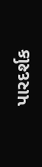પારદર્શક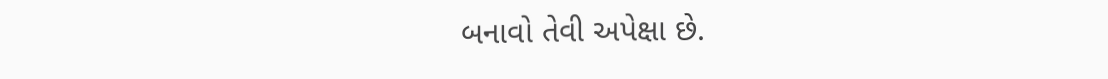બનાવો તેવી અપેક્ષા છે.